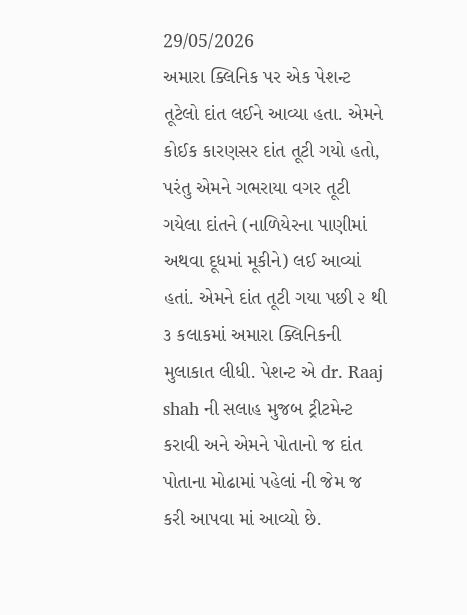29/05/2026
અમારા ક્લિનિક પર એક પેશન્ટ તૂટેલો દાંત લઈને આવ્યા હતા. એમને કોઈક કારણસર દાંત તૂટી ગયો હતો, પરંતુ એમને ગભરાયા વગર તૂટી ગયેલા દાંતને (નાળિયેરના પાણીમાં અથવા દૂધમાં મૂકીને) લઈ આવ્યાં હતાં. એમને દાંત તૂટી ગયા પછી ૨ થી ૩ કલાકમાં અમારા ક્લિનિકની મુલાકાત લીધી. પેશન્ટ એ dr. Raaj shah ની સલાહ મુજબ ટ્રીટમેન્ટ કરાવી અને એમને પોતાનો જ દાંત પોતાના મોઢામાં પહેલાં ની જેમ જ કરી આપવા માં આવ્યો છે.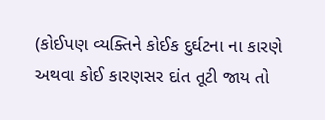(કોઈપણ વ્યક્તિને કોઈક દુર્ઘટના ના કારણે અથવા કોઈ કારણસર દાંત તૂટી જાય તો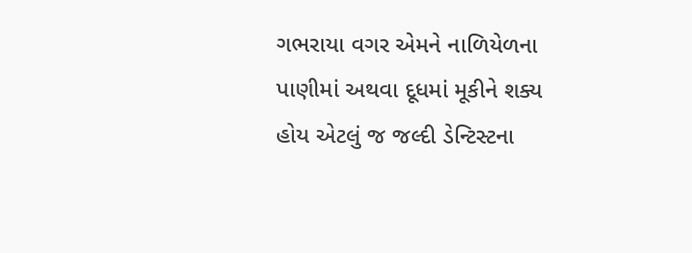ગભરાયા વગર એમને નાળિયેળના પાણીમાં અથવા દૂધમાં મૂકીને શક્ય હોય એટલું જ જલ્દી ડેન્ટિસ્ટના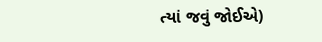ત્યાં જવું જોઈએ)